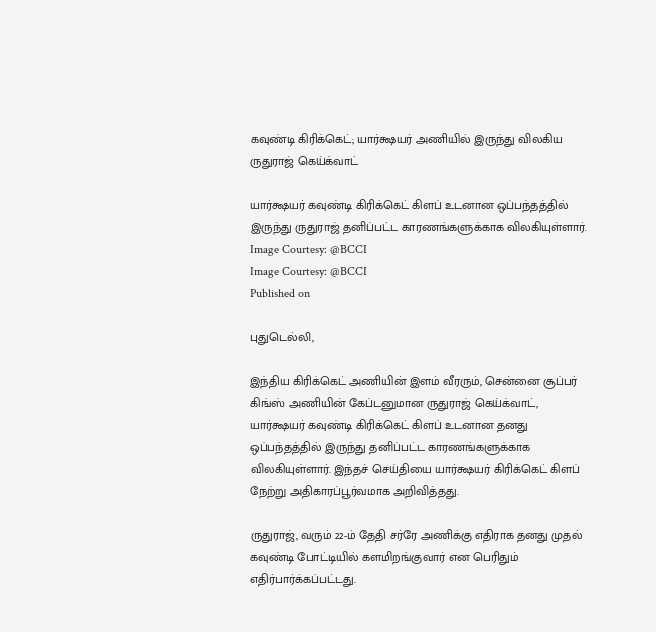கவுண்டி கிரிக்கெட்; யார்க்ஷயர் அணியில் இருந்து விலகிய ருதுராஜ் கெய்க்வாட்

யார்க்ஷயர் கவுண்டி கிரிக்கெட் கிளப் உடனான ஒப்பந்தத்தில் இருந்து ருதுராஜ் தனிப்பட்ட காரணங்களுக்காக விலகியுள்ளார்.
Image Courtesy: @BCCI
Image Courtesy: @BCCI
Published on

புதுடெல்லி,

இந்திய கிரிக்கெட் அணியின் இளம் வீரரும், சென்னை சூப்பர் கிங்ஸ் அணியின் கேப்டனுமான ருதுராஜ் கெய்க்வாட், யார்க்ஷயர் கவுண்டி கிரிக்கெட் கிளப் உடனான தனது ஒப்பந்தத்தில் இருந்து தனிப்பட்ட காரணங்களுக்காக விலகியுள்ளார். இந்தச் செய்தியை யார்க்ஷயர் கிரிக்கெட் கிளப் நேற்று அதிகாரப்பூர்வமாக அறிவித்தது.

ருதுராஜ், வரும் 22-ம் தேதி சர்ரே அணிக்கு எதிராக தனது முதல் கவுண்டி போட்டியில் களமிறங்குவார் என பெரிதும் எதிர்பார்க்கப்பட்டது.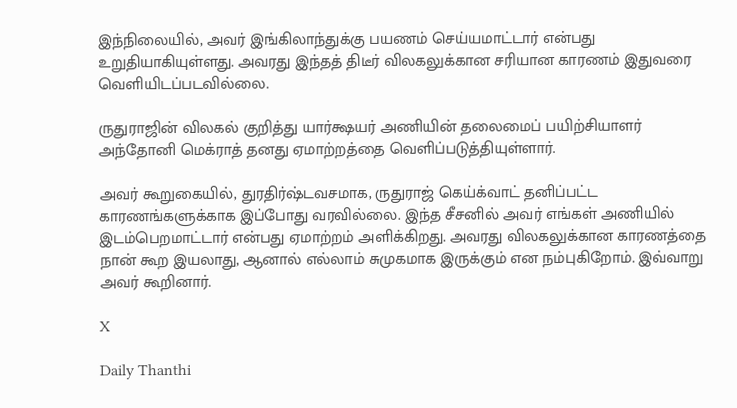இந்நிலையில், அவர் இங்கிலாந்துக்கு பயணம் செய்யமாட்டார் என்பது உறுதியாகியுள்ளது. அவரது இந்தத் திடீர் விலகலுக்கான சரியான காரணம் இதுவரை வெளியிடப்படவில்லை.

ருதுராஜின் விலகல் குறித்து யார்க்ஷயர் அணியின் தலைமைப் பயிற்சியாளர் அந்தோனி மெக்ராத் தனது ஏமாற்றத்தை வெளிப்படுத்தியுள்ளார்.

அவர் கூறுகையில், துரதிர்ஷ்டவசமாக, ருதுராஜ் கெய்க்வாட் தனிப்பட்ட காரணங்களுக்காக இப்போது வரவில்லை. இந்த சீசனில் அவர் எங்கள் அணியில் இடம்பெறமாட்டார் என்பது ஏமாற்றம் அளிக்கிறது. அவரது விலகலுக்கான காரணத்தை நான் கூற இயலாது, ஆனால் எல்லாம் சுமுகமாக இருக்கும் என நம்புகிறோம். இவ்வாறு அவர் கூறினார்.

X

Daily Thanthi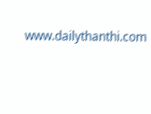www.dailythanthi.com